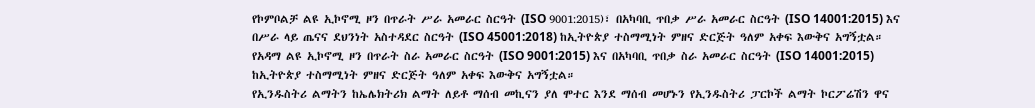የኮምቦልቻ ልዩ ኢኮኖሚ ዞን በጥራት ሥራ አመራር ስርዓት (ISO 9001:2015)፣ በአካባቢ ጥበቃ ሥራ አመራር ስርዓት (ISO 14001:2015) እና በሥራ ላይ ጤናና ደህንነት አስተዳደር ስርዓት (ISO 45001:2018) ከኢትዮጵያ ተስማሚነት ምዘና ድርጅት ዓለም አቀፍ እውቅና አግኝቷል።
የአዳማ ልዩ ኢኮኖሚ ዞን በጥራት ስራ አመራር ስርዓት (ISO 9001:2015) እና በአካባቢ ጥበቃ ስራ አመራር ስርዓት (ISO 14001:2015) ከኢትዮጵያ ተስማሚነት ምዘና ድርጅት ዓለም አቀፍ እውቅና አግኝቷል።
የኢንዱስትሪ ልማትን ከኤሌክትሪክ ልማት ለይቶ ማሰብ መኪናን ያለ ሞተር እንደ ማሰብ መሆኑን የኢንዱስትሪ ፓርኮች ልማት ኮርፖሬሽን ዋና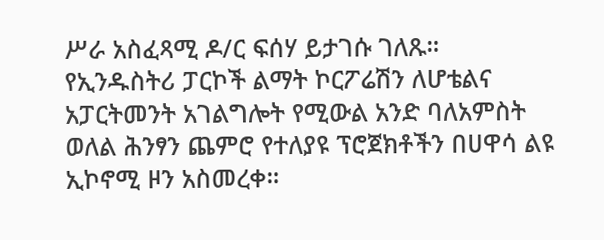ሥራ አስፈጻሚ ዶ/ር ፍሰሃ ይታገሱ ገለጹ።
የኢንዱስትሪ ፓርኮች ልማት ኮርፖሬሽን ለሆቴልና አፓርትመንት አገልግሎት የሚውል አንድ ባለአምስት ወለል ሕንፃን ጨምሮ የተለያዩ ፕሮጀክቶችን በሀዋሳ ልዩ ኢኮኖሚ ዞን አስመረቀ።